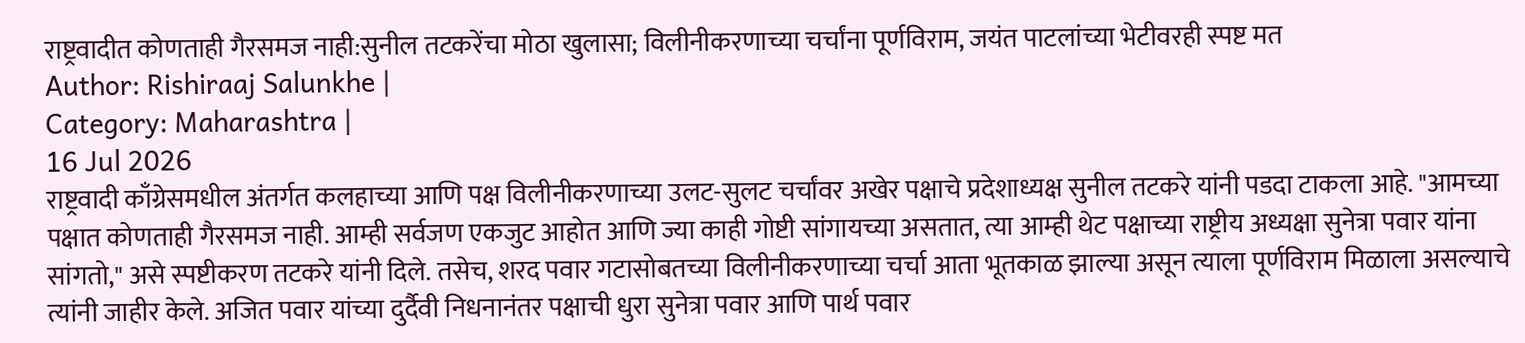राष्ट्रवादीत कोणताही गैरसमज नाही:सुनील तटकरेंचा मोठा खुलासा; विलीनीकरणाच्या चर्चांना पूर्णविराम, जयंत पाटलांच्या भेटीवरही स्पष्ट मत
Author: Rishiraaj Salunkhe |
Category: Maharashtra |
16 Jul 2026
राष्ट्रवादी काँग्रेसमधील अंतर्गत कलहाच्या आणि पक्ष विलीनीकरणाच्या उलट-सुलट चर्चांवर अखेर पक्षाचे प्रदेशाध्यक्ष सुनील तटकरे यांनी पडदा टाकला आहे. "आमच्या पक्षात कोणताही गैरसमज नाही. आम्ही सर्वजण एकजुट आहोत आणि ज्या काही गोष्टी सांगायच्या असतात, त्या आम्ही थेट पक्षाच्या राष्ट्रीय अध्यक्षा सुनेत्रा पवार यांना सांगतो," असे स्पष्टीकरण तटकरे यांनी दिले. तसेच, शरद पवार गटासोबतच्या विलीनीकरणाच्या चर्चा आता भूतकाळ झाल्या असून त्याला पूर्णविराम मिळाला असल्याचे त्यांनी जाहीर केले. अजित पवार यांच्या दुर्दैवी निधनानंतर पक्षाची धुरा सुनेत्रा पवार आणि पार्थ पवार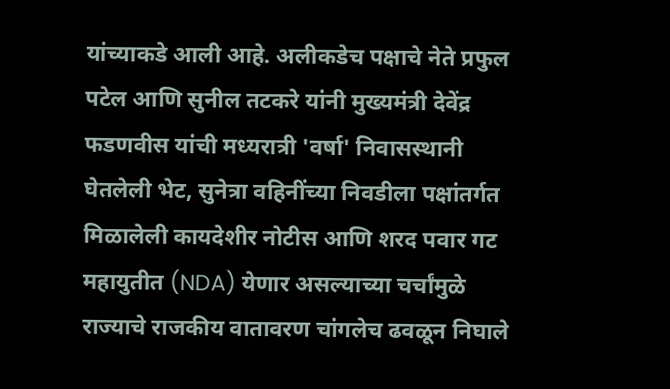यांच्याकडे आली आहे. अलीकडेच पक्षाचे नेते प्रफुल पटेल आणि सुनील तटकरे यांनी मुख्यमंत्री देवेंद्र फडणवीस यांची मध्यरात्री 'वर्षा' निवासस्थानी घेतलेली भेट, सुनेत्रा वहिनींच्या निवडीला पक्षांतर्गत मिळालेली कायदेशीर नोटीस आणि शरद पवार गट महायुतीत (NDA) येणार असल्याच्या चर्चांमुळे राज्याचे राजकीय वातावरण चांगलेच ढवळून निघाले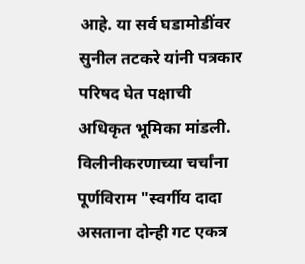आहे. या सर्व घडामोडींवर सुनील तटकरे यांनी पत्रकार परिषद घेत पक्षाची अधिकृत भूमिका मांडली. विलीनीकरणाच्या चर्चांना पूर्णविराम "स्वर्गीय दादा असताना दोन्ही गट एकत्र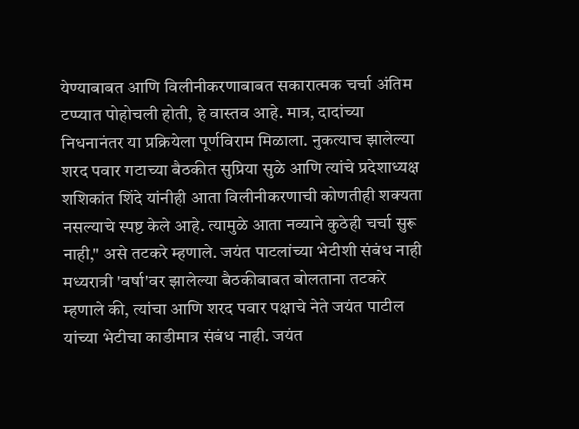येण्याबाबत आणि विलीनीकरणाबाबत सकारात्मक चर्चा अंतिम टप्प्यात पोहोचली होती, हे वास्तव आहे. मात्र, दादांच्या निधनानंतर या प्रक्रियेला पूर्णविराम मिळाला. नुकत्याच झालेल्या शरद पवार गटाच्या बैठकीत सुप्रिया सुळे आणि त्यांचे प्रदेशाध्यक्ष शशिकांत शिंदे यांनीही आता विलीनीकरणाची कोणतीही शक्यता नसल्याचे स्पष्ट केले आहे. त्यामुळे आता नव्याने कुठेही चर्चा सुरू नाही," असे तटकरे म्हणाले. जयंत पाटलांच्या भेटीशी संबंध नाही मध्यरात्री 'वर्षा'वर झालेल्या बैठकीबाबत बोलताना तटकरे म्हणाले की, त्यांचा आणि शरद पवार पक्षाचे नेते जयंत पाटील यांच्या भेटीचा काडीमात्र संबंध नाही. जयंत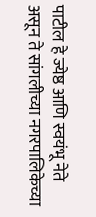पाटील हे ज्येष्ठ आणि स्वयंभू नेते असून ते सांगलीच्या नगरपालिकेच्या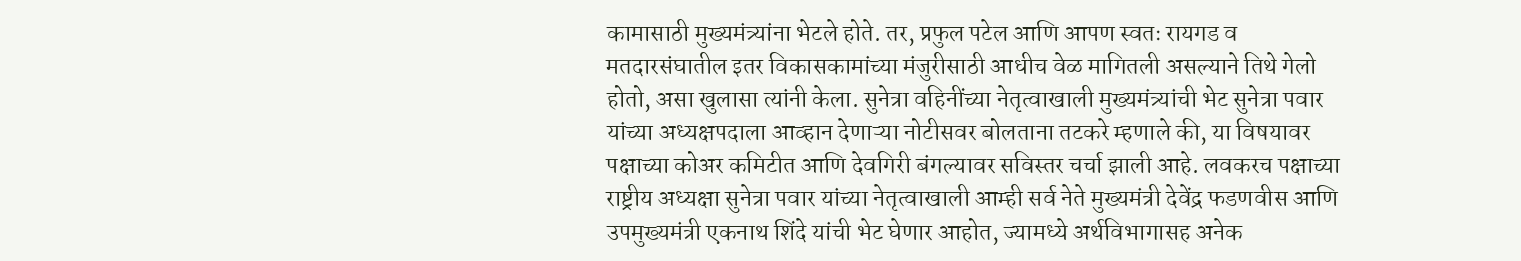कामासाठी मुख्यमंत्र्यांना भेटले होते. तर, प्रफुल पटेल आणि आपण स्वतः रायगड व मतदारसंघातील इतर विकासकामांच्या मंजुरीसाठी आधीच वेळ मागितली असल्याने तिथे गेलो होतो, असा खुलासा त्यांनी केला. सुनेत्रा वहिनींच्या नेतृत्वाखाली मुख्यमंत्र्यांची भेट सुनेत्रा पवार यांच्या अध्यक्षपदाला आव्हान देणाऱ्या नोटीसवर बोलताना तटकरे म्हणाले की, या विषयावर पक्षाच्या कोअर कमिटीत आणि देवगिरी बंगल्यावर सविस्तर चर्चा झाली आहे. लवकरच पक्षाच्या राष्ट्रीय अध्यक्षा सुनेत्रा पवार यांच्या नेतृत्वाखाली आम्ही सर्व नेते मुख्यमंत्री देवेंद्र फडणवीस आणि उपमुख्यमंत्री एकनाथ शिंदे यांची भेट घेणार आहोत, ज्यामध्ये अर्थविभागासह अनेक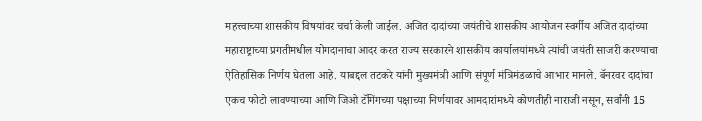महत्त्वाच्या शासकीय विषयांवर चर्चा केली जाईल. अजित दादांच्या जयंतीचे शासकीय आयोजन स्वर्गीय अजित दादांच्या महाराष्ट्राच्या प्रगतीमधील योगदानाचा आदर करत राज्य सरकारने शासकीय कार्यालयांमध्ये त्यांची जयंती साजरी करण्याचा ऐतिहासिक निर्णय घेतला आहे. याबद्दल तटकरे यांनी मुख्यमंत्री आणि संपूर्ण मंत्रिमंडळाचे आभार मानले. बॅनरवर दादांचा एकच फोटो लावण्याच्या आणि जिओ टॅगिंगच्या पक्षाच्या निर्णयावर आमदारांमध्ये कोणतीही नाराजी नसून, सर्वांनी 15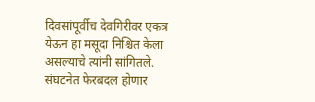दिवसांपूर्वीच देवगिरीवर एकत्र येऊन हा मसूदा निश्चित केला असल्याचे त्यांनी सांगितले. संघटनेत फेरबदल होणार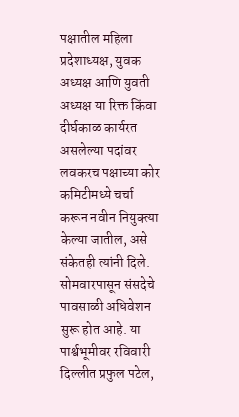पक्षातील महिला प्रदेशाध्यक्ष, युवक अध्यक्ष आणि युवती अध्यक्ष या रिक्त किंवा दीर्घकाळ कार्यरत असलेल्या पदांवर लवकरच पक्षाच्या कोर कमिटीमध्ये चर्चा करून नवीन नियुक्त्या केल्या जातील, असे संकेतही त्यांनी दिले. सोमवारपासून संसदेचे पावसाळी अधिवेशन सुरू होत आहे. या पार्श्वभूमीवर रविवारी दिल्लीत प्रफुल पटेल,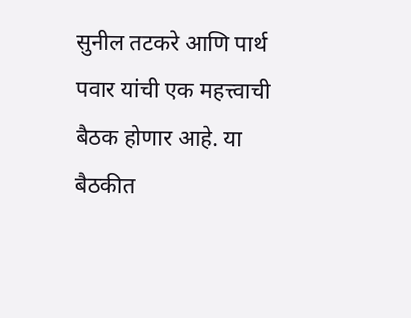सुनील तटकरे आणि पार्थ पवार यांची एक महत्त्वाची बैठक होणार आहे. या बैठकीत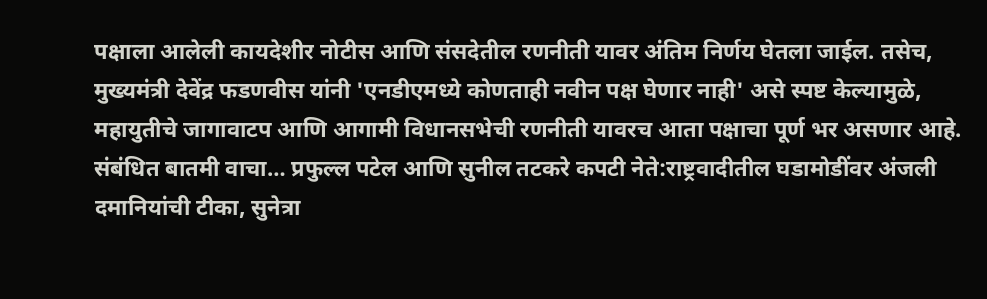पक्षाला आलेली कायदेशीर नोटीस आणि संसदेतील रणनीती यावर अंतिम निर्णय घेतला जाईल. तसेच, मुख्यमंत्री देवेंद्र फडणवीस यांनी 'एनडीएमध्ये कोणताही नवीन पक्ष घेणार नाही' असे स्पष्ट केल्यामुळे, महायुतीचे जागावाटप आणि आगामी विधानसभेची रणनीती यावरच आता पक्षाचा पूर्ण भर असणार आहे. संबंधित बातमी वाचा… प्रफुल्ल पटेल आणि सुनील तटकरे कपटी नेते:राष्ट्रवादीतील घडामोडींवर अंजली दमानियांची टीका, सुनेत्रा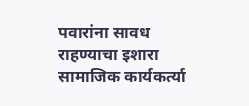पवारांना सावध राहण्याचा इशारा
सामाजिक कार्यकर्त्या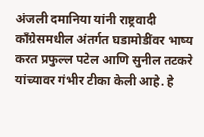अंजली दमानिया यांनी राष्ट्रवादी काँग्रेसमधील अंतर्गत घडामोडींवर भाष्य करत प्रफुल्ल पटेल आणि सुनील तटकरे यांच्यावर गंभीर टीका केली आहे. हे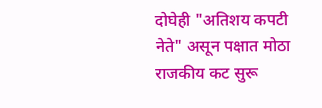दोघेही "अतिशय कपटी नेते" असून पक्षात मोठा राजकीय कट सुरू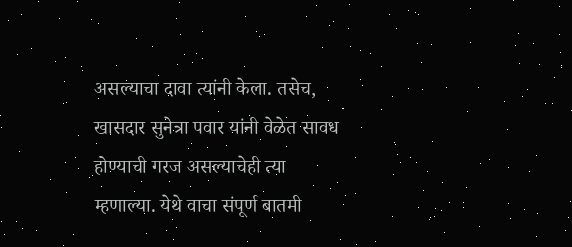असल्याचा दावा त्यांनी केला. तसेच, खासदार सुनेत्रा पवार यांनी वेळेत सावध होण्याची गरज असल्याचेही त्या म्हणाल्या. येथे वाचा संपूर्ण बातमी